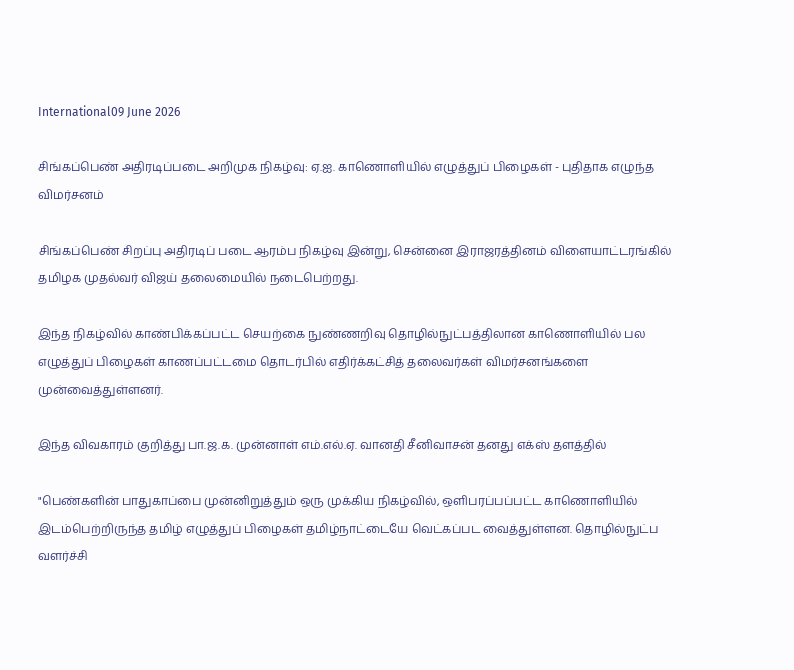International09 June 2026

சிங்கப்பெண் அதிரடிப்படை அறிமுக நிகழ்வு: ஏ.ஐ. காணொளியில் எழுத்துப் பிழைகள் - புதிதாக எழுந்த விமர்சனம்

சிங்கப்பெண் சிறப்பு அதிரடிப் படை ஆரம்ப நிகழ்வு இன்று, சென்னை இராஜரத்தினம் விளையாட்டரங்கில் தமிழக முதல்வர் விஜய் தலைமையில் நடைபெற்றது.

இந்த நிகழ்வில் காண்பிக்கப்பட்ட செயற்கை நுண்ணறிவு தொழில்நுட்பத்திலான காணொளியில் பல எழுத்துப் பிழைகள் காணப்பட்டமை தொடர்பில் எதிர்க்கட்சித் தலைவர்கள் விமர்சனங்களை முன்வைத்துள்ளனர்.

இந்த விவகாரம் குறித்து பா.ஜ.க. முன்னாள் எம்.எல்.ஏ. வானதி சீனிவாசன் தனது எக்ஸ் தளத்தில்

"பெண்களின் பாதுகாப்பை முன்னிறுத்தும் ஒரு முக்கிய நிகழ்வில், ஒளிபரப்பப்பட்ட காணொளியில் இடம்பெற்றிருந்த தமிழ் எழுத்துப் பிழைகள் தமிழ்நாட்டையே வெட்கப்பட வைத்துள்ளன. தொழில்நுட்ப வளர்ச்சி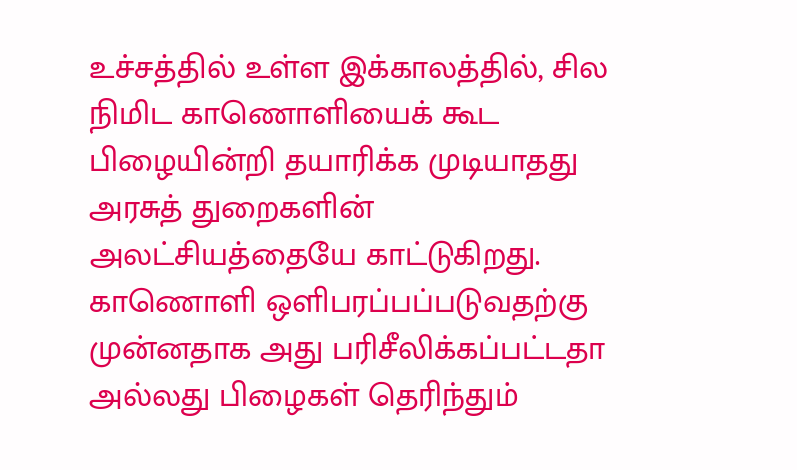உச்சத்தில் உள்ள இக்காலத்தில், சில நிமிட காணொளியைக் கூட பிழையின்றி தயாரிக்க முடியாதது அரசுத் துறைகளின் அலட்சியத்தையே காட்டுகிறது. காணொளி ஒளிபரப்பப்படுவதற்கு முன்னதாக அது பரிசீலிக்கப்பட்டதா அல்லது பிழைகள் தெரிந்தும்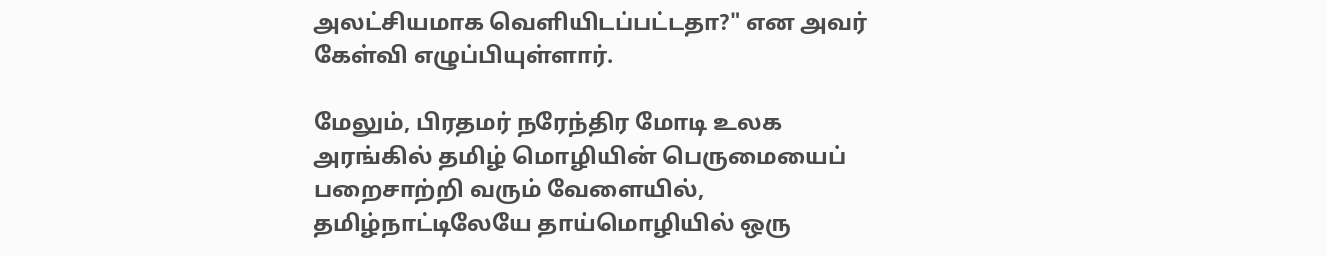அலட்சியமாக வெளியிடப்பட்டதா?" என அவர் கேள்வி எழுப்பியுள்ளார்.

மேலும், பிரதமர் நரேந்திர மோடி உலக அரங்கில் தமிழ் மொழியின் பெருமையைப் பறைசாற்றி வரும் வேளையில், தமிழ்நாட்டிலேயே தாய்மொழியில் ஒரு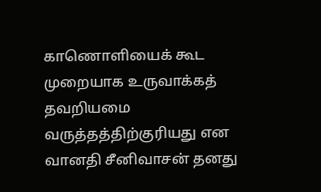காணொளியைக் கூட முறையாக உருவாக்கத் தவறியமை வருத்தத்திற்குரியது என வானதி சீனிவாசன் தனது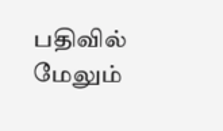பதிவில் மேலும்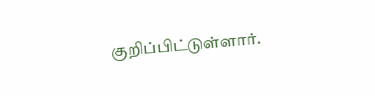குறிப்பிட்டுள்ளார்.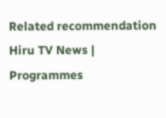Related recommendation
Hiru TV News | Programmes